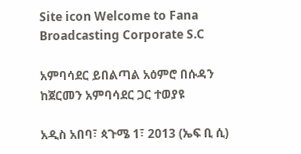Site icon Welcome to Fana Broadcasting Corporate S.C

አምባሳደር ይበልጣል አዕምሮ በሱዳን ከጀርመን አምባሳደር ጋር ተወያዩ

አዲስ አበባ፣ ጳጉሜ 1፣ 2013 (ኤፍ ቢ ሲ)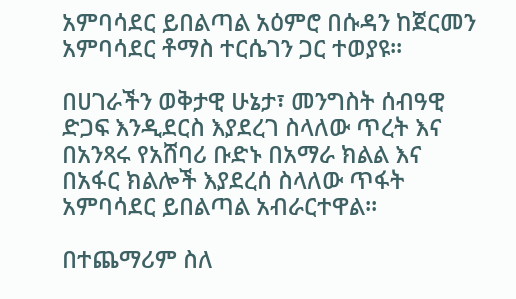አምባሳደር ይበልጣል አዕምሮ በሱዳን ከጀርመን አምባሳደር ቶማስ ተርሴገን ጋር ተወያዩ፡፡

በሀገራችን ወቅታዊ ሁኔታ፣ መንግስት ሰብዓዊ ድጋፍ እንዲደርስ እያደረገ ስላለው ጥረት እና በአንጻሩ የአሸባሪ ቡድኑ በአማራ ክልል እና በአፋር ክልሎች እያደረሰ ስላለው ጥፋት አምባሳደር ይበልጣል አብራርተዋል፡፡

በተጨማሪም ስለ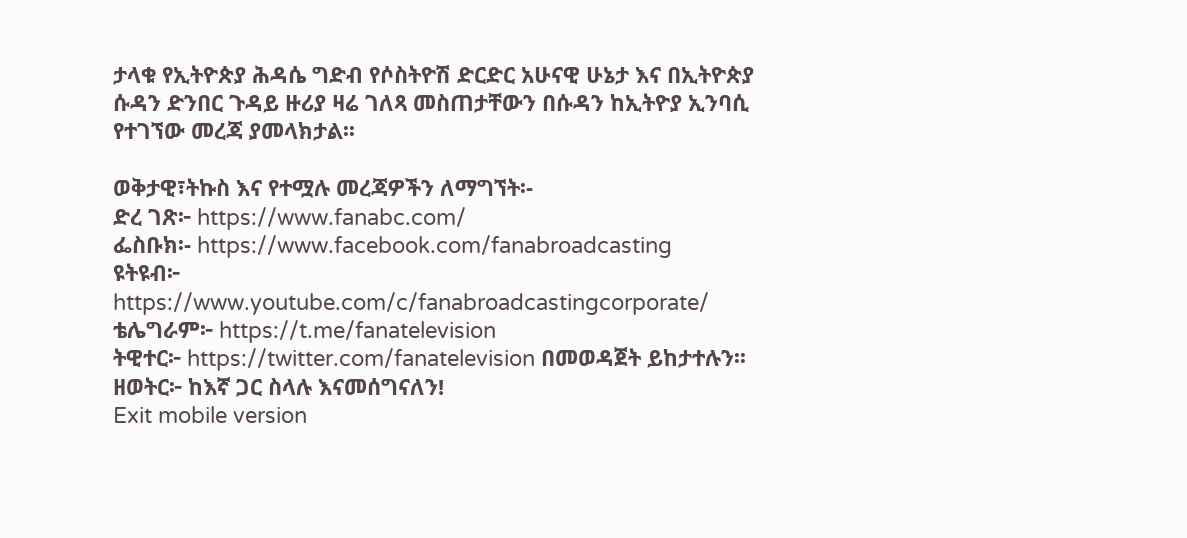ታላቁ የኢትዮጵያ ሕዳሴ ግድብ የሶስትዮሽ ድርድር አሁናዊ ሁኔታ እና በኢትዮጵያ ሱዳን ድንበር ጉዳይ ዙሪያ ዛሬ ገለጻ መስጠታቸውን በሱዳን ከኢትዮያ ኢንባሲ የተገኘው መረጃ ያመላክታል፡፡

ወቅታዊ፣ትኩስ እና የተሟሉ መረጃዎችን ለማግኘት፡-
ድረ ገጽ፦ https://www.fanabc.com/
ፌስቡክ፡- https://www.facebook.com/fanabroadcasting
ዩትዩብ፦ https://www.youtube.com/c/fanabroadcastingcorporate/
ቴሌግራም፦ https://t.me/fanatelevision
ትዊተር፦ https://twitter.com/fanatelevision በመወዳጀት ይከታተሉን፡፡
ዘወትር፦ ከእኛ ጋር ስላሉ እናመሰግናለን!
Exit mobile version